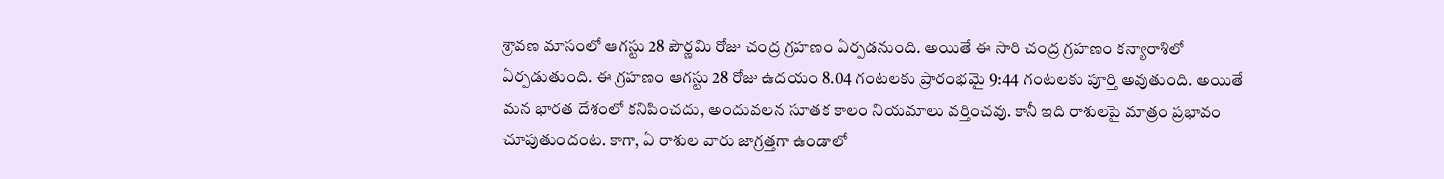శ్రావణ మాసంలో ఆగస్టు 28 పౌర్ణమి రోజు చంద్ర గ్రహణం ఏర్పడనుంది. అయితే ఈ సారి చంద్ర గ్రహణం కన్యారాశిలో ఏర్పడుతుంది. ఈ గ్రహణం ఆగస్టు 28 రోజు ఉదయం 8.04 గంటలకు ప్రారంభమై 9:44 గంటలకు పూర్తి అవుతుంది. అయితే మన భారత దేశంలో కనిపించదు, అందువలన సూతక కాలం నియమాలు వర్తించవు. కానీ ఇది రాశులపై మాత్రం ప్రభావం చూపుతుందంట. కాగా, ఏ రాశుల వారు జాగ్రత్తగా ఉండాలో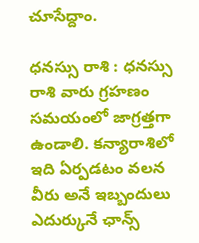చూసేద్దాం.

ధనస్సు రాశి : ధనస్సు రాశి వారు గ్రహణం సమయంలో జాగ్రత్తగా ఉండాలి. కన్యారాశిలో ఇది ఏర్పడటం వలన వీరు అనే ఇబ్బందులు ఎదుర్కునే ఛాన్స్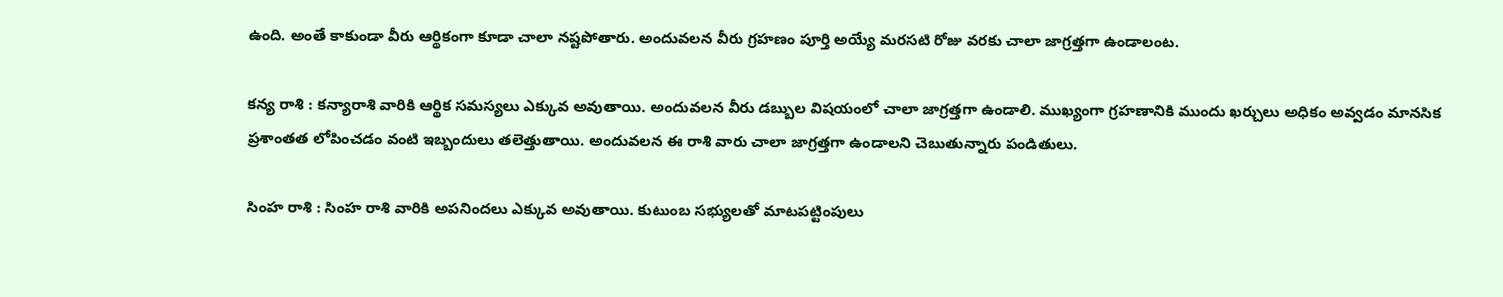ఉంది. అంతే కాకుండా వీరు ఆర్థికంగా కూడా చాలా నష్టపోతారు. అందువలన వీరు గ్రహణం పూర్తి అయ్యే మరసటి రోజు వరకు చాలా జాగ్రత్తగా ఉండాలంట.

కన్య రాశి : కన్యారాశి వారికి ఆర్థిక సమస్యలు ఎక్కువ అవుతాయి. అందువలన వీరు డబ్బుల విషయంలో చాలా జాగ్రత్తగా ఉండాలి. ముఖ్యంగా గ్రహణానికి ముందు ఖర్చులు అధికం అవ్వడం మానసిక ప్రశాంతత లోపించడం వంటి ఇబ్బందులు తలెత్తుతాయి. అందువలన ఈ రాశి వారు చాలా జాగ్రత్తగా ఉండాలని చెబుతున్నారు పండితులు.

సింహ రాశి : సింహ రాశి వారికి అపనిందలు ఎక్కువ అవుతాయి. కుటుంబ సభ్యులతో మాటపట్టింపులు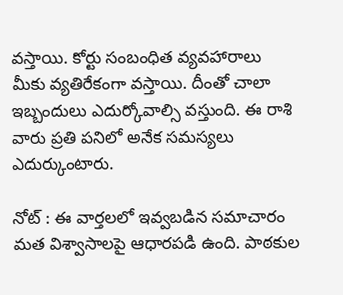వస్తాయి. కోర్టు సంబంధిత వ్యవహారాలు మీకు వ్యతిరేకంగా వస్తాయి. దీంతో చాలా ఇబ్బందులు ఎదుర్కోవాల్సి వస్తుంది. ఈ రాశి వారు ప్రతి పనిలో అనేక సమస్యలు ఎదుర్కుంటారు.

నోట్ : ఈ వార్తలలో ఇవ్వబడిన సమాచారం మత విశ్వాసాలపై ఆధారపడి ఉంది. పాఠకుల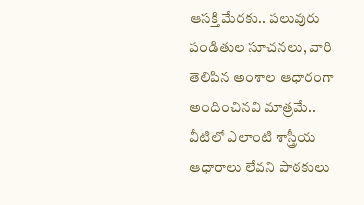ఆసక్తి మేరకు.. పలువురు పండితుల సూచనలు, వారి తెలిపిన అంశాల ఆధారంగా అందించినవి మాత్రమే.. వీటిలో ఎలాంటి శాస్త్రీయ ఆధారాలు లేవని పాఠకులు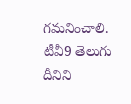గమనించాలి. టీవీ9 తెలుగు దీనిని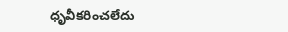ధృవీకరించలేదు